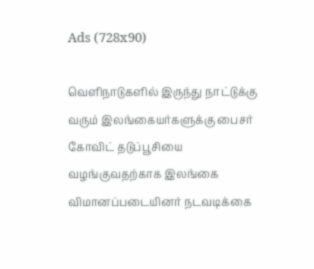Ads (728x90)

வெளிநாடுகளில் இருந்து நாட்டுக்கு வரும் இலங்கையர்களுக்கு பைசர் கோவிட் தடுப்பூசியை வழங்குவதற்காக இலங்கை விமானப்படையினர் நடவடிக்கை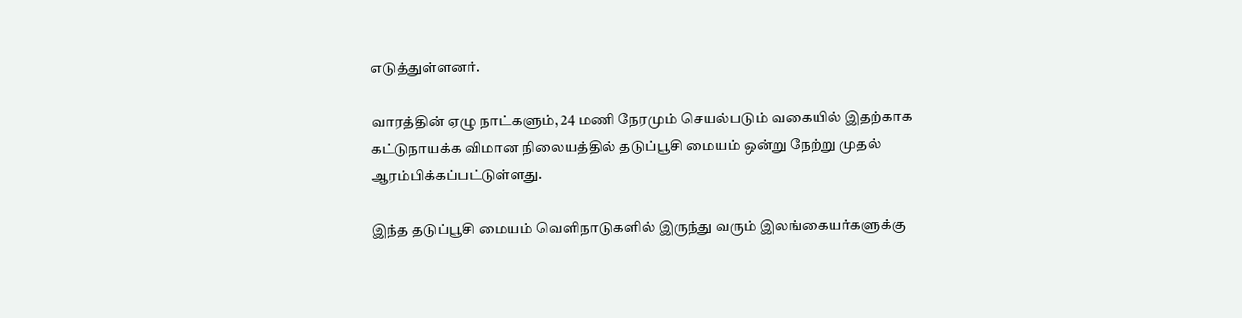எடுத்துள்ளனர்.

வாரத்தின் ஏழு நாட்களும், 24 மணி நேரமும் செயல்படும் வகையில் இதற்காக கட்டுநாயக்க விமான நிலையத்தில் தடுப்பூசி மையம் ஒன்று நேற்று முதல் ஆரம்பிக்கப்பட்டுள்ளது.

இந்த தடுப்பூசி மையம் வெளிநாடுகளில் இருந்து வரும் இலங்கையர்களுக்கு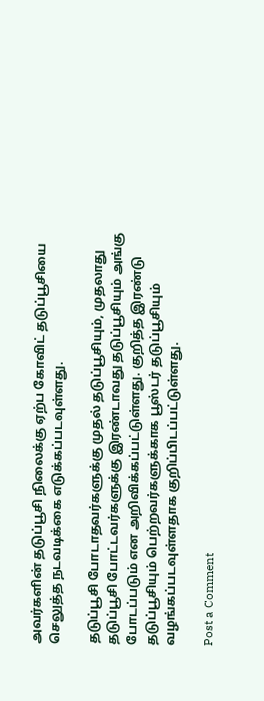அவர்களின் தடுப்பூசி நிலைக்கு ஏற்ப கோவிட் தடுப்பூசியை செலுத்த நடவடிக்கை எடுக்கப்படவுள்ளது.

தடுப்பூசி போடாதவர்களுக்கு முதல் தடுப்பூசியும், முதலாது தடுப்பூசி போட்டவர்களுக்கு இரண்டாவது தடுப்பூசியும் அங்கு போடப்படும் என அறிவிக்கப்பட்டுள்ளது. குறித்த இரண்டு தடுப்பூசியும் பெற்றவர்களுக்காக பூஸ்டர் தடுப்பூசியும் வழங்கப்படவுள்ளதாக குறிப்பிடப்பட்டுள்ளது.

Post a Comment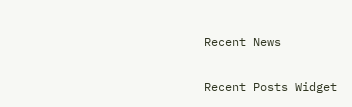Recent News

Recent Posts Widget